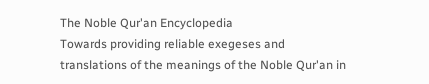The Noble Qur'an Encyclopedia
Towards providing reliable exegeses and translations of the meanings of the Noble Qur'an in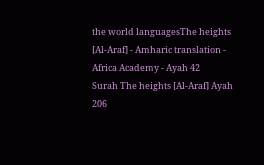the world languagesThe heights [Al-Araf] - Amharic translation - Africa Academy - Ayah 42
Surah The heights [Al-Araf] Ayah 206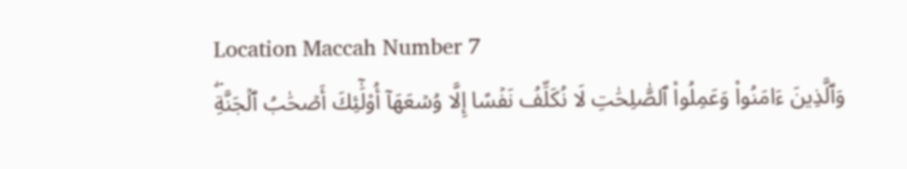Location Maccah Number 7
وَٱلَّذِينَ ءَامَنُواْ وَعَمِلُواْ ٱلصَّٰلِحَٰتِ لَا نُكَلِّفُ نَفۡسًا إِلَّا وُسۡعَهَآ أُوْلَٰٓئِكَ أَصۡحَٰبُ ٱلۡجَنَّةِۖ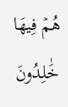هُمۡ فِيهَا خَٰلِدُونَ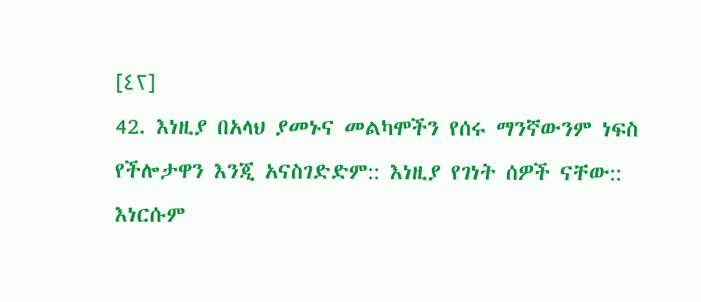[٤٢]
42. እነዚያ በአላህ ያመኑና መልካሞችን የሰሩ ማንኛውንም ነፍስ የችሎታዋን እንጂ አናስገድድም:: እነዚያ የገነት ሰዎች ናቸው:: እነርሱም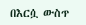በእርሷ ውስጥ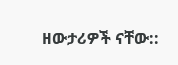ዘውታሪዎች ናቸው::